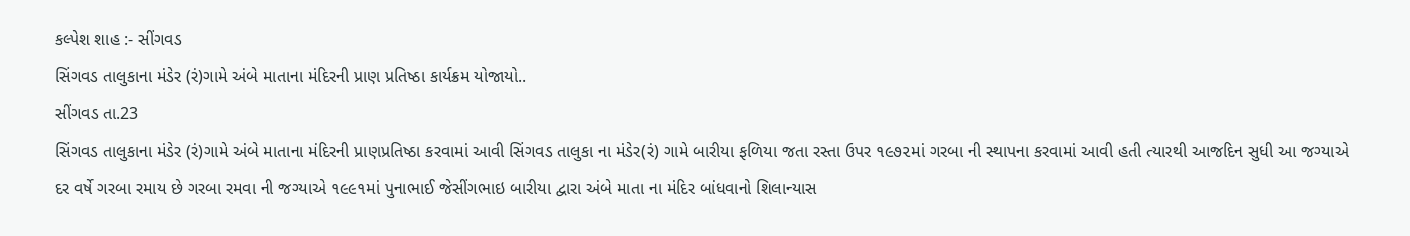કલ્પેશ શાહ :- સીંગવડ
સિંગવડ તાલુકાના મંડેર (રં)ગામે અંબે માતાના મંદિરની પ્રાણ પ્રતિષ્ઠા કાર્યક્રમ યોજાયો..
સીંગવડ તા.23
સિંગવડ તાલુકાના મંડેર (રં)ગામે અંબે માતાના મંદિરની પ્રાણપ્રતિષ્ઠા કરવામાં આવી સિંગવડ તાલુકા ના મંડેર(રં) ગામે બારીયા ફળિયા જતા રસ્તા ઉપર ૧૯૭૨માં ગરબા ની સ્થાપના કરવામાં આવી હતી ત્યારથી આજદિન સુધી આ જગ્યાએ દર વર્ષે ગરબા રમાય છે ગરબા રમવા ની જગ્યાએ ૧૯૯૧માં પુનાભાઈ જેસીંગભાઇ બારીયા દ્વારા અંબે માતા ના મંદિર બાંધવાનો શિલાન્યાસ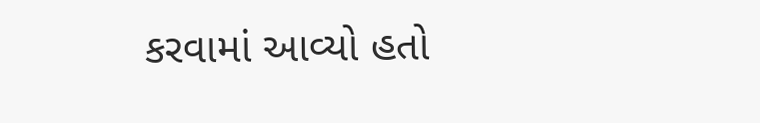કરવામાં આવ્યો હતો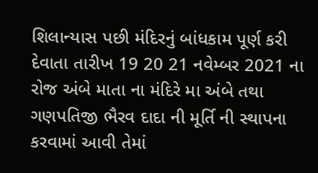શિલાન્યાસ પછી મંદિરનું બાંધકામ પૂર્ણ કરી દેવાતા તારીખ 19 20 21 નવેમ્બર 2021 ના રોજ અંબે માતા ના મંદિરે મા અંબે તથા ગણપતિજી ભૈરવ દાદા ની મૂર્તિ ની સ્થાપના કરવામાં આવી તેમાં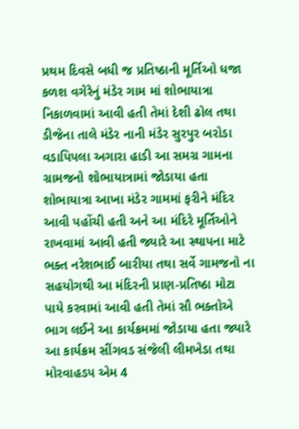પ્રથમ દિવસે બધી જ પ્રતિષ્ઠાની મૂર્તિઓ ધજા કળશ વગેરેનું મંડેર ગામ માં શોભાયાત્રા નિકાળવામાં આવી હતી તેમાં દેશી ઢોલ તથા ડીજેના તાલે મંડેર નાની મંડેર સુરપુર બરોડા વડાપિપલા અગારા હાડી આ સમગ્ર ગામના ગ્રામજનો શોભાયાત્રામાં જોડાયા હતા શોભાયાત્રા આખા મંડેર ગામમાં ફરીને મંદિર આવી પહોંચી હતી અને આ મંદિરે મૂર્તિઓને રાખવામાં આવી હતી જ્યારે આ સ્થાપના માટે ભક્ત નરેશભાઈ બારીયા તથા સર્વે ગામજનો ના સહયોગથી આ મંદિરની પ્રાણ-પ્રતિષ્ઠા મોટા પાયે કરવામાં આવી હતી તેમાં સૌ ભક્તોએ ભાગ લઈને આ કાર્યક્રમમાં જોડાયા હતા જ્યારે આ કાર્યક્રમ સીંગવડ સંજેલી લીમખેડા તથા મોરવાહડપ એમ 4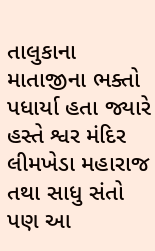તાલુકાના માતાજીના ભક્તો પધાર્યા હતા જ્યારે હસ્તે શ્વર મંદિર લીમખેડા મહારાજ તથા સાધુ સંતો પણ આ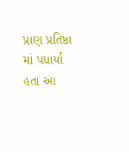પ્રાણ પ્રતિષ્ઠા માં પધાર્યા હતા આ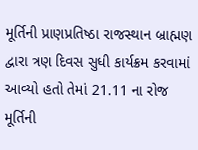મૂર્તિની પ્રાણપ્રતિષ્ઠા રાજસ્થાન બ્રાહ્મણ દ્વારા ત્રણ દિવસ સુધી કાર્યક્રમ કરવામાં આવ્યો હતો તેમાં 21.11 ના રોજ મૂર્તિની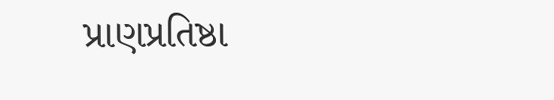પ્રાણપ્રતિષ્ઠા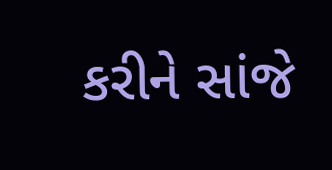કરીને સાંજે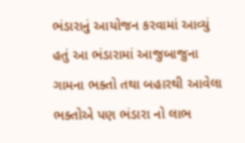ભંડારાનું આયોજન કરવામાં આવ્યું હતું આ ભંડારામાં આજુબાજુના ગામના ભક્તો તથા બહારથી આવેલા ભક્તોએ પણ ભંડારા નો લાભ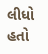લીધો હતો